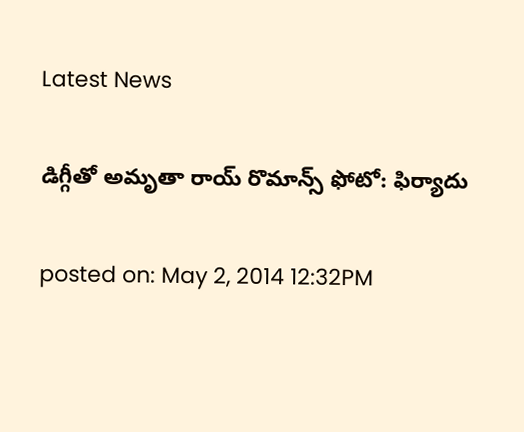Latest News

డిగ్గీతో అమృతా రాయ్ రొమాన్స్ ఫోటో: ఫిర్యాదు

posted on: May 2, 2014 12:32PM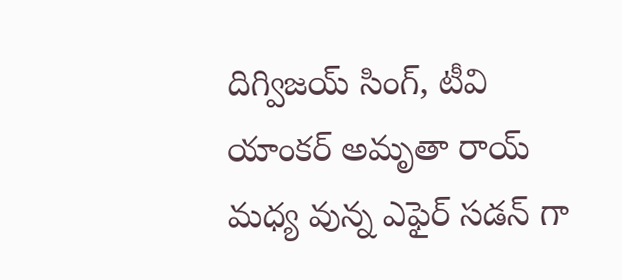దిగ్విజయ్ సింగ్, టీవి యాంకర్ అమృతా రాయ్ మధ్య వున్న ఎఫైర్ సడన్ గా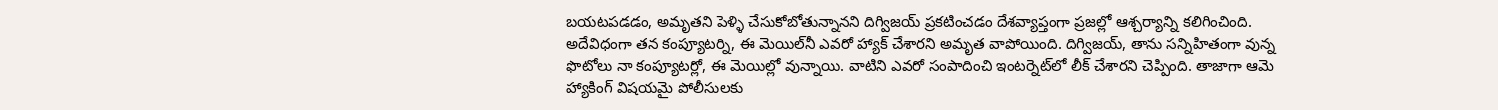బయటపడడం, అమృతని పెళ్ళి చేసుకోబోతున్నానని దిగ్విజయ్ ప్రకటించడం దేశవ్యాప్తంగా ప్రజల్లో ఆశ్చర్యాన్ని కలిగించింది. అదేవిధంగా తన కంప్యూటర్ని, ఈ మెయిల్‌నీ ఎవరో హ్యాక్ చేశారని అమృత వాపోయింది. దిగ్విజయ్, తాను సన్నిహితంగా వున్న ఫొటోలు నా కంప్యూటర్లో, ఈ మెయిల్లో వున్నాయి. వాటిని ఎవరో సంపాదించి ఇంటర్నెట్‌లో లీక్ చేశారని చెప్పింది. తాజాగా ఆమె హ్యాకింగ్ విషయమై పోలీసులకు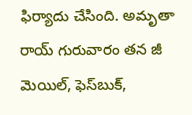ఫిర్యాదు చేసింది. అమృతా రాయ్ గురువారం తన జీ మెయిల్, ఫెస్‌బుక్,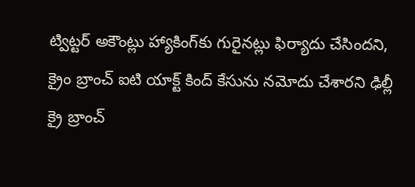ట్విట్టర్ అకౌంట్లు హ్యాకింగ్‌కు గురైనట్లు ఫిర్యాదు చేసిందని, క్రైం బ్రాంచ్ ఐటి యాక్ట్ కింద్ కేసును నమోదు చేశారని ఢిల్లీ క్రై బ్రాంచ్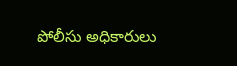పోలీసు అధికారులు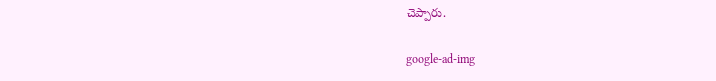చెప్పారు.

google-ad-img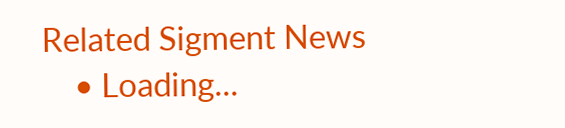Related Sigment News
    • Loading...